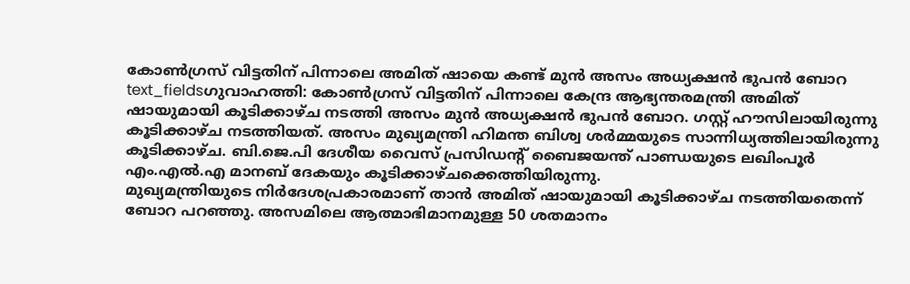കോൺഗ്രസ് വിട്ടതിന് പിന്നാലെ അമിത് ഷായെ കണ്ട് മുൻ അസം അധ്യക്ഷൻ ഭുപൻ ബോറ
text_fieldsഗുവാഹത്തി: കോൺഗ്രസ് വിട്ടതിന് പിന്നാലെ കേന്ദ്ര ആഭ്യന്തരമന്ത്രി അമിത് ഷായുമായി കൂടിക്കാഴ്ച നടത്തി അസം മുൻ അധ്യക്ഷൻ ഭുപൻ ബോറ. ഗസ്റ്റ് ഹൗസിലായിരുന്നു കൂടിക്കാഴ്ച നടത്തിയത്. അസം മുഖ്യമന്ത്രി ഹിമന്ത ബിശ്വ ശർമ്മയുടെ സാന്നിധ്യത്തിലായിരുന്നു കൂടിക്കാഴ്ച. ബി.ജെ.പി ദേശീയ വൈസ് പ്രസിഡന്റ് ബൈജയന്ത് പാണ്ഡയുടെ ലഖിംപൂർ എം.എൽ.എ മാനബ് ദേകയും കൂടിക്കാഴ്ചക്കെത്തിയിരുന്നു.
മുഖ്യമന്ത്രിയുടെ നിർദേശപ്രകാരമാണ് താൻ അമിത് ഷായുമായി കൂടിക്കാഴ്ച നടത്തിയതെന്ന് ബോറ പറഞ്ഞു. അസമിലെ ആത്മാഭിമാനമുള്ള 50 ശതമാനം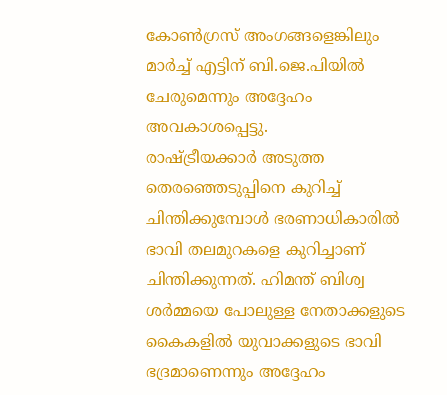കോൺഗ്രസ് അംഗങ്ങളെങ്കിലും മാർച്ച് എട്ടിന് ബി.ജെ.പിയിൽ ചേരുമെന്നും അദ്ദേഹം അവകാശപ്പെട്ടു.
രാഷ്ട്രീയക്കാർ അടുത്ത തെരഞ്ഞെടുപ്പിനെ കുറിച്ച് ചിന്തിക്കുമ്പോൾ ഭരണാധികാരിൽ ഭാവി തലമുറകളെ കുറിച്ചാണ് ചിന്തിക്കുന്നത്. ഹിമന്ത് ബിശ്വ ശർമ്മയെ പോലുള്ള നേതാക്കളുടെ കൈകളിൽ യുവാക്കളുടെ ഭാവി ഭദ്രമാണെന്നും അദ്ദേഹം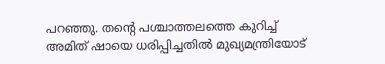പറഞ്ഞു. തന്റെ പശ്ചാത്തലത്തെ കുറിച്ച് അമിത് ഷായെ ധരിപ്പിച്ചതിൽ മുഖ്യമന്ത്രിയോട്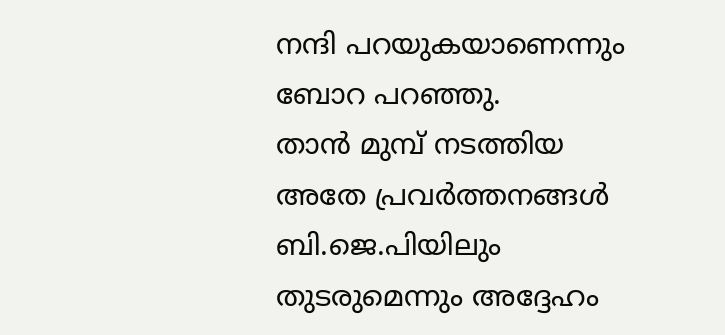നന്ദി പറയുകയാണെന്നും ബോറ പറഞ്ഞു.
താൻ മുമ്പ് നടത്തിയ അതേ പ്രവർത്തനങ്ങൾ ബി.ജെ.പിയിലും തുടരുമെന്നും അദ്ദേഹം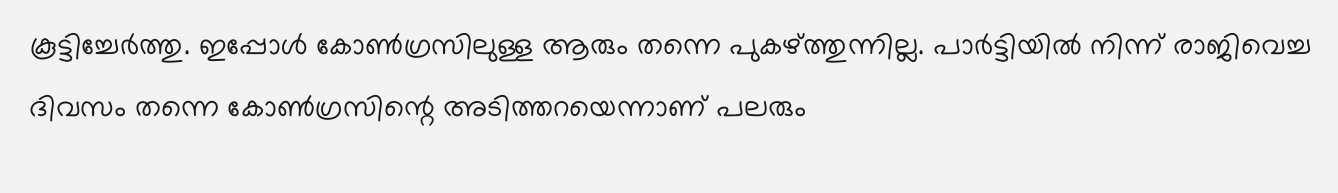കൂട്ടിച്ചേർത്തു. ഇപ്പോൾ കോൺഗ്രസിലുള്ള ആരും തന്നെ പുകഴ്ത്തുന്നില്ല. പാർട്ടിയിൽ നിന്ന് രാജിവെച്ച ദിവസം തന്നെ കോൺഗ്രസിന്റെ അടിത്തറയെന്നാണ് പലരും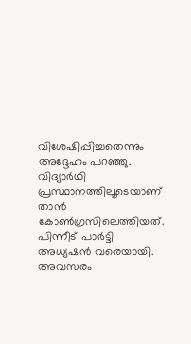വിശേഷിപ്പിച്ചതെന്നും അദ്ദേഹം പറഞ്ഞു. വിദ്യാർഥി പ്രസ്ഥാനത്തിലൂടെയാണ് താൻ കോൺഗ്രസിലെത്തിയത്. പിന്നീട് പാർട്ടി അധ്യഷൻ വരെയായി. അവസരം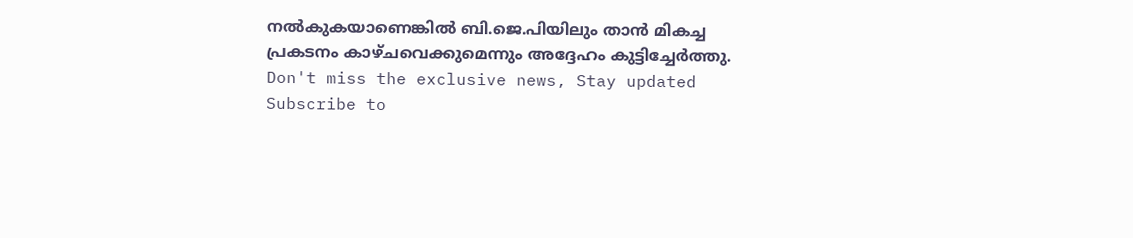നൽകുകയാണെങ്കിൽ ബി.ജെ.പിയിലും താൻ മികച്ച പ്രകടനം കാഴ്ചവെക്കുമെന്നും അദ്ദേഹം കുട്ടിച്ചേർത്തു.
Don't miss the exclusive news, Stay updated
Subscribe to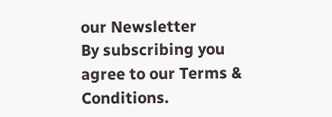our Newsletter
By subscribing you agree to our Terms & Conditions.